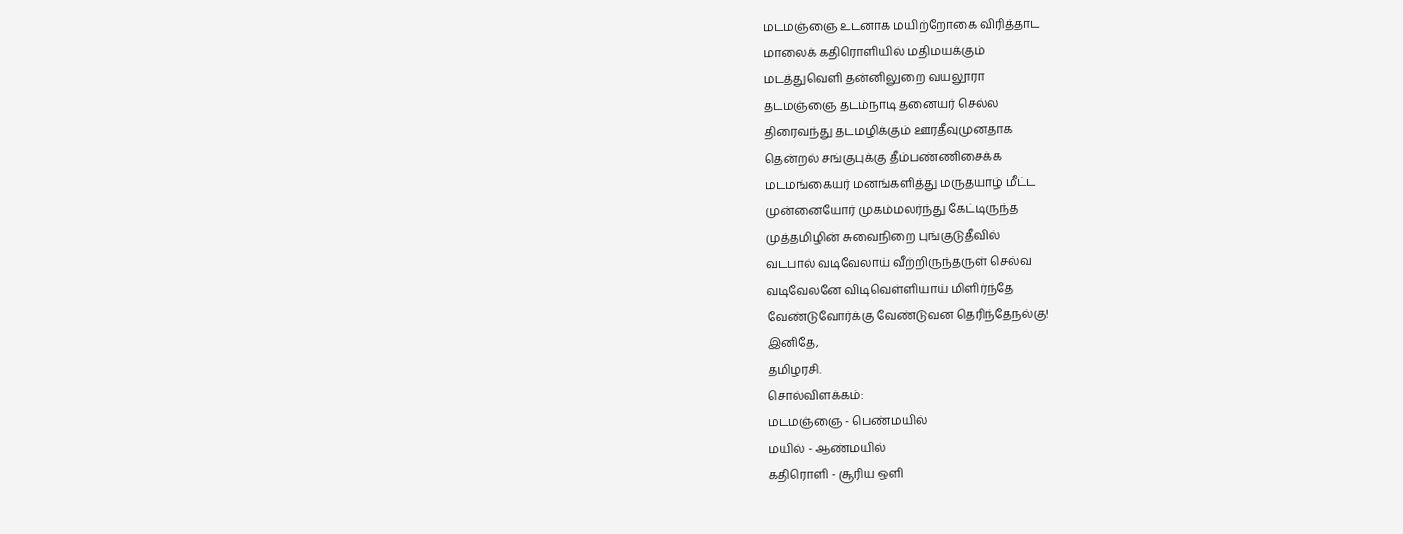மடமஞ்ஞை உடனாக மயிற்றோகை விரித்தாட
மாலைக் கதிரொளியில் மதிமயக்கும்
மடத்துவெளி தன்னிலுறை வயலூரா
தடமஞ்ஞை தடம்நாடி தனையர் செல்ல
திரைவந்து தடமழிக்கும் ஊரதீவுமுனதாக
தென்றல் சங்குபுக்கு தீம்பண்ணிசைக்க
மடமங்கையர் மனங்களித்து மருதயாழ் மீட்ட
முன்னையோர் முகம்மலர்ந்து கேட்டிருந்த
முத்தமிழின் சுவைநிறை புங்குடுதீவில்
வடபால் வடிவேலாய் வீற்றிருந்தருள் செல்வ
வடிவேலனே விடிவெள்ளியாய் மிளிர்ந்தே
வேண்டுவோர்க்கு வேண்டுவன தெரிந்தேநல்கு!
இனிதே,
தமிழரசி.
சொல்விளக்கம்:
மடமஞ்ஞை - பெண்மயில்
மயில் - ஆண்மயில்
கதிரொளி - சூரிய ஒளி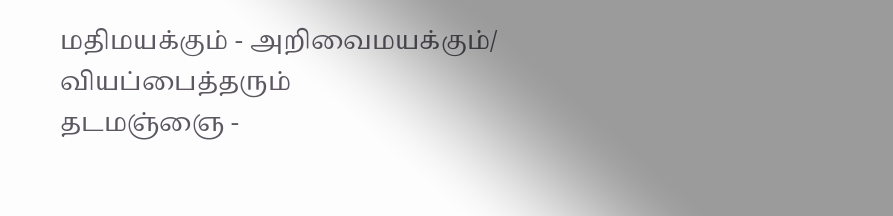மதிமயக்கும் - அறிவைமயக்கும்/ வியப்பைத்தரும்
தடமஞ்ஞை -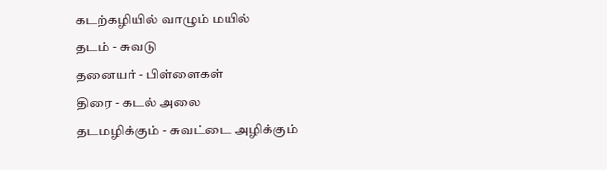கடற்கழியில் வாழும் மயில்
தடம் - சுவடு
தனையர் - பிள்ளைகள்
திரை - கடல் அலை
தடமழிக்கும் - சுவட்டை அழிக்கும்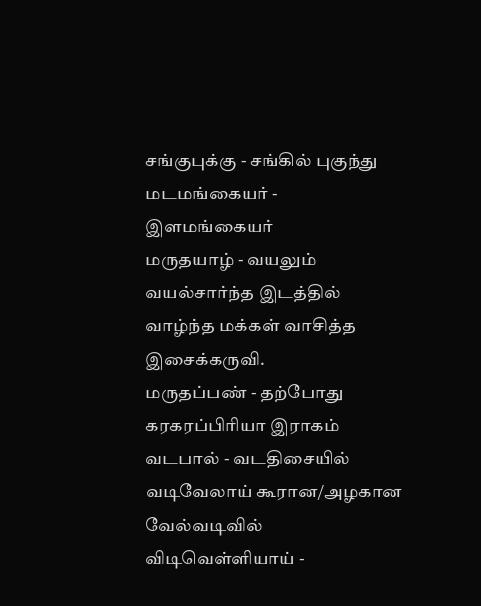சங்குபுக்கு - சங்கில் புகுந்து
மடமங்கையர் - இளமங்கையர்
மருதயாழ் - வயலும் வயல்சார்ந்த இடத்தில் வாழ்ந்த மக்கள் வாசித்த இசைக்கருவி.
மருதப்பண் - தற்போது கரகரப்பிரியா இராகம்
வடபால் - வடதிசையில்
வடிவேலாய் கூரான/அழகான வேல்வடிவில்
விடிவெள்ளியாய் -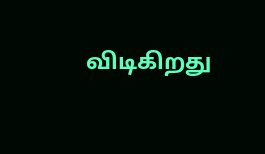விடிகிறது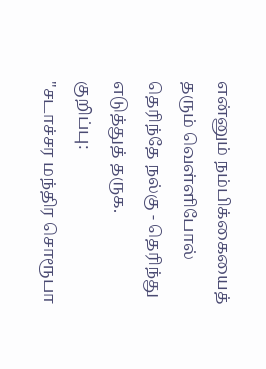என்னும் நம்பிக்கையைத் தரும் வெள்ளிபோல்
தெரிந்தே நல்கு - தெரிந்து எடுத்துத் தருக.
குறிப்பு:
"சடாச்சர மந்திர சொரூபா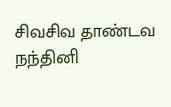சிவசிவ தாண்டவ நந்தினி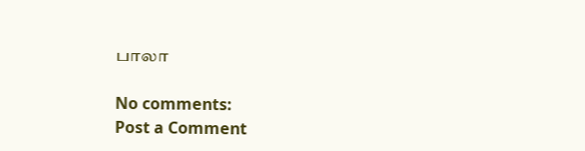பாலா

No comments:
Post a Comment